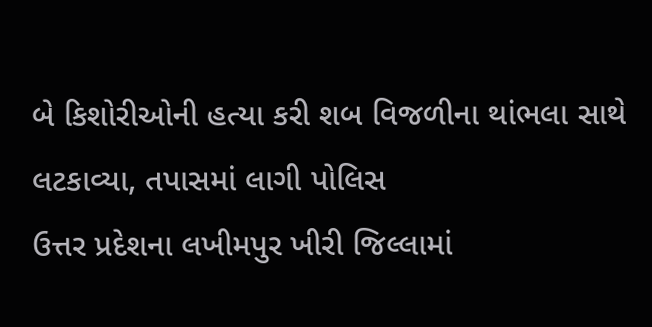બે કિશોરીઓની હત્યા કરી શબ વિજળીના થાંભલા સાથે લટકાવ્યા, તપાસમાં લાગી પોલિસ
ઉત્તર પ્રદેશના લખીમપુર ખીરી જિલ્લામાં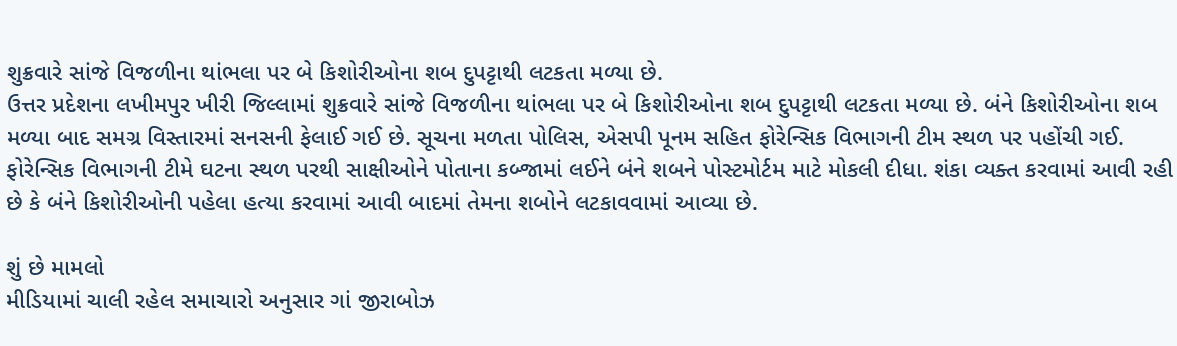શુક્રવારે સાંજે વિજળીના થાંભલા પર બે કિશોરીઓના શબ દુપટ્ટાથી લટકતા મળ્યા છે.
ઉત્તર પ્રદેશના લખીમપુર ખીરી જિલ્લામાં શુક્રવારે સાંજે વિજળીના થાંભલા પર બે કિશોરીઓના શબ દુપટ્ટાથી લટકતા મળ્યા છે. બંને કિશોરીઓના શબ મળ્યા બાદ સમગ્ર વિસ્તારમાં સનસની ફેલાઈ ગઈ છે. સૂચના મળતા પોલિસ, એસપી પૂનમ સહિત ફોરેન્સિક વિભાગની ટીમ સ્થળ પર પહોંચી ગઈ. ફોરેન્સિક વિભાગની ટીમે ઘટના સ્થળ પરથી સાક્ષીઓને પોતાના કબ્જામાં લઈને બંને શબને પોસ્ટમોર્ટમ માટે મોકલી દીધા. શંકા વ્યક્ત કરવામાં આવી રહી છે કે બંને કિશોરીઓની પહેલા હત્યા કરવામાં આવી બાદમાં તેમના શબોને લટકાવવામાં આવ્યા છે.

શું છે મામલો
મીડિયામાં ચાલી રહેલ સમાચારો અનુસાર ગાં જીરાબોઝ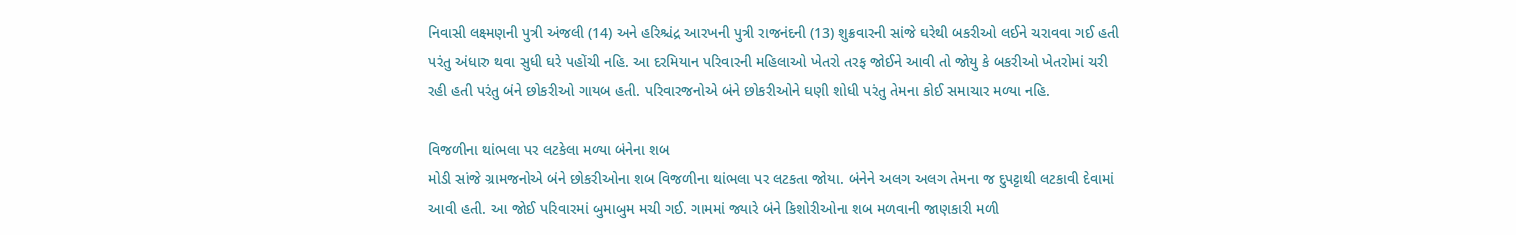નિવાસી લક્ષ્મણની પુત્રી અંજલી (14) અને હરિશ્ચંદ્ર આરખની પુત્રી રાજનંદની (13) શુક્રવારની સાંજે ઘરેથી બકરીઓ લઈને ચરાવવા ગઈ હતી પરંતુ અંધારુ થવા સુધી ઘરે પહોંચી નહિ. આ દરમિયાન પરિવારની મહિલાઓ ખેતરો તરફ જોઈને આવી તો જોયુ કે બકરીઓ ખેતરોમાં ચરી રહી હતી પરંતુ બંને છોકરીઓ ગાયબ હતી. પરિવારજનોએ બંને છોકરીઓને ઘણી શોધી પરંતુ તેમના કોઈ સમાચાર મળ્યા નહિ.

વિજળીના થાંભલા પર લટકેલા મળ્યા બંનેના શબ
મોડી સાંજે ગ્રામજનોએ બંને છોકરીઓના શબ વિજળીના થાંભલા પર લટકતા જોયા. બંનેને અલગ અલગ તેમના જ દુપટ્ટાથી લટકાવી દેવામાં આવી હતી. આ જોઈ પરિવારમાં બુમાબુમ મચી ગઈ. ગામમાં જ્યારે બંને કિશોરીઓના શબ મળવાની જાણકારી મળી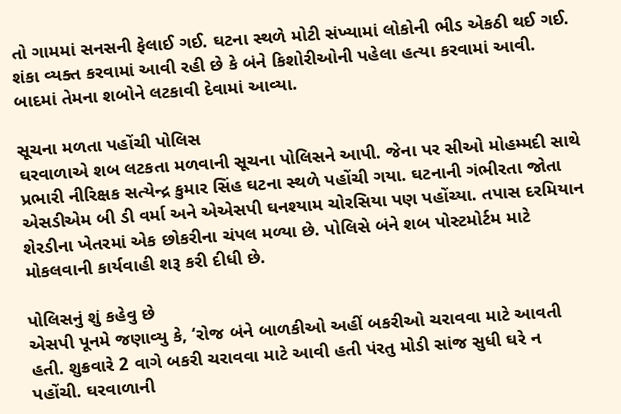તો ગામમાં સનસની ફેલાઈ ગઈ. ઘટના સ્થળે મોટી સંખ્યામાં લોકોની ભીડ એકઠી થઈ ગઈ. શંકા વ્યક્ત કરવામાં આવી રહી છે કે બંને કિશોરીઓની પહેલા હત્યા કરવામાં આવી. બાદમાં તેમના શબોને લટકાવી દેવામાં આવ્યા.

સૂચના મળતા પહોંચી પોલિસ
ઘરવાળાએ શબ લટકતા મળવાની સૂચના પોલિસને આપી. જેના પર સીઓ મોહમ્મદી સાથે પ્રભારી નીરિક્ષક સત્યેન્દ્ર કુમાર સિંહ ઘટના સ્થળે પહોંચી ગયા. ઘટનાની ગંભીરતા જોતા એસડીએમ બી ડી વર્મા અને એએસપી ઘનશ્યામ ચોરસિયા પણ પહોંચ્યા. તપાસ દરમિયાન શેરડીના ખેતરમાં એક છોકરીના ચંપલ મળ્યા છે. પોલિસે બંને શબ પોસ્ટમોર્ટમ માટે મોકલવાની કાર્યવાહી શરૂ કરી દીધી છે.

પોલિસનું શું કહેવુ છે
એસપી પૂનમે જણાવ્યુ કે, ‘રોજ બંને બાળકીઓ અહીં બકરીઓ ચરાવવા માટે આવતી હતી. શુક્રવારે 2 વાગે બકરી ચરાવવા માટે આવી હતી પંરતુ મોડી સાંજ સુધી ઘરે ન પહોંચી. ઘરવાળાની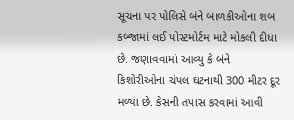સૂચના પર પોલિસે બંને બાળકીઓના શબ કબ્જામાં લઈ પોસ્ટમોર્ટમ માટે મોકલી દીધા છે. જણાવવામાં આવ્યુ કે બંને કિશોરીઓના ચંપલ ઘટનાથી 300 મીટર દૂર મળ્યા છે. કેસની તપાસ કરવામાં આવી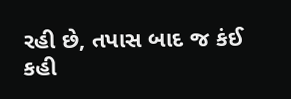રહી છે, તપાસ બાદ જ કંઈ કહી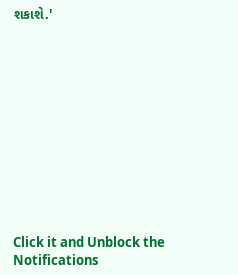શકાશે.'












Click it and Unblock the Notifications